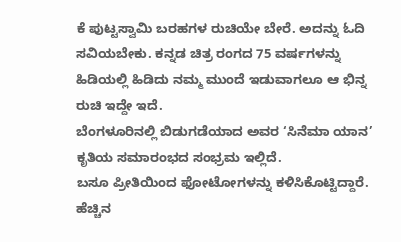ಕೆ ಪುಟ್ಟಸ್ವಾಮಿ ಬರಹಗಳ ರುಚಿಯೇ ಬೇರೆ. ಅದನ್ನು ಓದಿ ಸವಿಯಬೇಕು. ಕನ್ನಡ ಚಿತ್ರ ರಂಗದ 75 ವರ್ಷಗಳನ್ನು ಹಿಡಿಯಲ್ಲಿ ಹಿಡಿದು ನಮ್ಮ ಮುಂದೆ ಇಡುವಾಗಲೂ ಆ ಭಿನ್ನ ರುಚಿ ಇದ್ದೇ ಇದೆ.
ಬೆಂಗಳೂರಿನಲ್ಲಿ ಬಿಡುಗಡೆಯಾದ ಅವರ ‘ಸಿನೆಮಾ ಯಾನ’ ಕೃತಿಯ ಸಮಾರಂಭದ ಸಂಭ್ರಮ ಇಲ್ಲಿದೆ.
ಬಸೂ ಪ್ರೀತಿಯಿಂದ ಫೋಟೋಗಳನ್ನು ಕಳಿಸಿಕೊಟ್ಟಿದ್ದಾರೆ. ಹೆಚ್ಚಿನ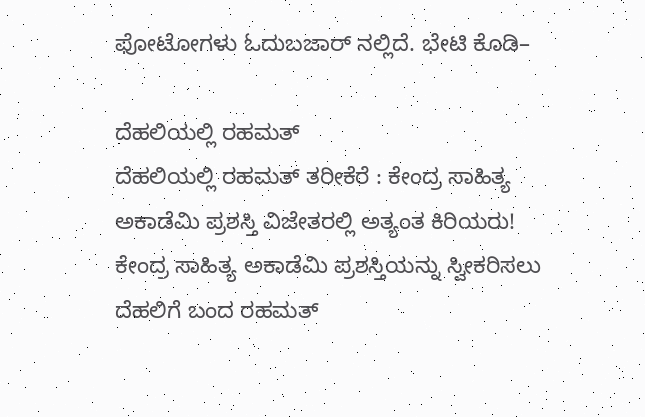ಫೋಟೋಗಳು ಓದುಬಜಾರ್ ನಲ್ಲಿದೆ. ಭೇಟಿ ಕೊಡಿ–

ದೆಹಲಿಯಲ್ಲಿ ರಹಮತ್
ದೆಹಲಿಯಲ್ಲಿ ರಹಮತ್ ತರೀಕೆರೆ : ಕೇಂದ್ರ ಸಾಹಿತ್ಯ ಅಕಾಡೆಮಿ ಪ್ರಶಸ್ತಿ ವಿಜೇತರಲ್ಲಿ ಅತ್ಯಂತ ಕಿರಿಯರು! ಕೇಂದ್ರ ಸಾಹಿತ್ಯ ಅಕಾಡೆಮಿ ಪ್ರಶಸ್ತಿಯನ್ನು ಸ್ವೀಕರಿಸಲು ದೆಹಲಿಗೆ ಬಂದ ರಹಮತ್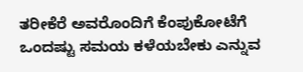ತರೀಕೆರೆ ಅವರೊಂದಿಗೆ ಕೆಂಪುಕೋಟೆಗೆ ಒಂದಷ್ಟು ಸಮಯ ಕಳೆಯಬೇಕು ಎನ್ನುವ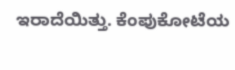ಇರಾದೆಯಿತ್ತು. ಕೆಂಪುಕೋಟೆಯ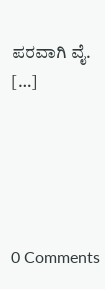ಪರವಾಗಿ ವೈ. […]





0 Comments